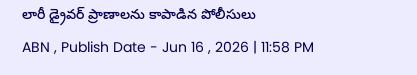లారీ డ్రైవర్ ప్రాణాలను కాపాడిన పోలీసులు
ABN , Publish Date - Jun 16 , 2026 | 11:58 PM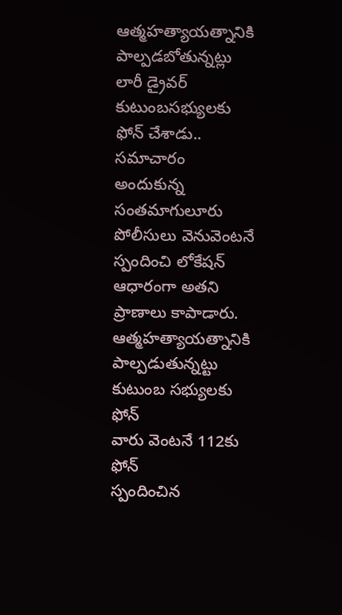ఆత్మహత్యాయత్నానికి పాల్పడబోతున్నట్లు లారీ డ్రైవర్ కుటుంబసభ్యులకు ఫోన్ చేశాడు.. సమాచారం అందుకున్న సంతమాగులూరు పోలీసులు వెనువెంటనే స్పందించి లోకేషన్ ఆధారంగా అతని ప్రాణాలు కాపాడారు.
ఆత్మహత్యాయత్నానికి పాల్పడుతున్నట్టు కుటుంబ సభ్యులకు ఫోన్
వారు వెంటనే 112కు ఫోన్
స్పందించిన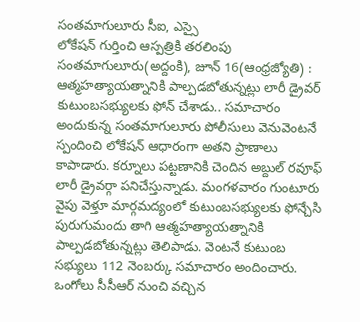సంతమాగులూరు సీఐ, ఎస్సై
లోకేషన్ గుర్తించి ఆస్పత్రికి తరలింపు
సంతమాగులూరు(అద్దంకి), జూన్ 16(ఆంధ్రజ్యోతి) : ఆత్మహత్యాయత్నానికి పాల్పడబోతున్నట్లు లారీ డ్రైవర్ కుటుంబసభ్యులకు ఫోన్ చేశాడు.. సమాచారం అందుకున్న సంతమాగులూరు పోలీసులు వెనువెంటనే స్పందించి లోకేషన్ ఆధారంగా అతని ప్రాణాలు కాపాడారు. కర్నూలు పట్టణానికి చెందిన అబ్దుల్ రవూఫ్ లారీ డ్రైవర్గా పనిచేస్తున్నాడు. మంగళవారం గుంటూరు వైపు వెళ్తూ మార్గమద్యంలో కుటుంబసభ్యులకు ఫోన్చేసి పురుగుమందు తాగి ఆత్మహత్యాయత్నానికి పాల్పడబోతున్నట్లు తెలిపాడు. వెంటనే కుటుంబ సభ్యులు 112 నెంబర్కు సమాచారం అందించారు. ఒంగోలు సీసీఆర్ నుంచి వచ్చిన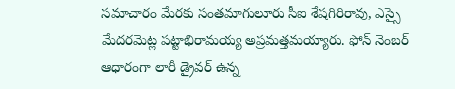సమాచారం మేరకు సంతమాగులూరు సీఐ శేషగిరిరావు, ఎస్సై మేదరమెట్ల పట్టాభిరామయ్య అప్రమత్తమయ్యారు. ఫోన్ నెంబర్ ఆధారంగా లారీ డ్రైవర్ ఉన్న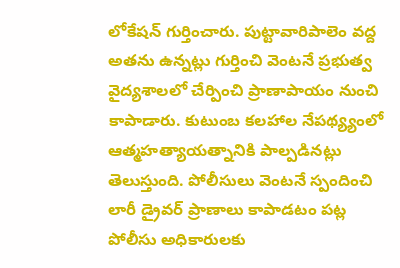లోకేషన్ గుర్తించారు. పుట్టావారిపాలెం వద్ద అతను ఉన్నట్లు గుర్తించి వెంటనే ప్రభుత్వ వైద్యశాలలో చేర్పించి ప్రాణాపాయం నుంచి కాపాడారు. కుటుంబ కలహాల నేపథ్య్యంలో ఆత్మహత్యాయత్నానికి పాల్పడినట్లు తెలుస్తుంది. పోలీసులు వెంటనే స్పందించి లారీ డ్రైవర్ ప్రాణాలు కాపాడటం పట్ల పోలీసు అధికారులకు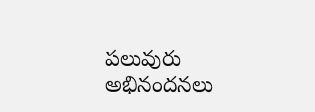పలువురు అభినందనలు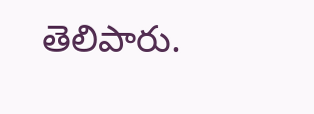తెలిపారు.